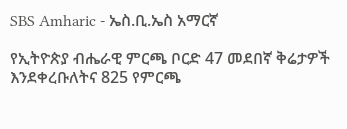SBS Amharic - ኤስ.ቢ.ኤስ አማርኛ

የኢትዮጵያ ብሔራዊ ምርጫ ቦርድ 47 መደበኛ ቅሬታዎች እንደቀረቡለትና 825 የምርጫ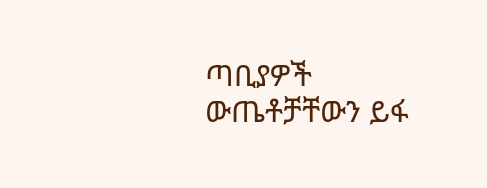ጣቢያዎች ውጤቶቻቸውን ይፋ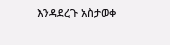እንዳደረጉ አስታወቀ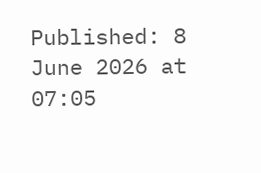Published: 8 June 2026 at 07:05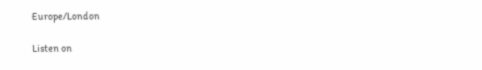Europe/London

Listen on